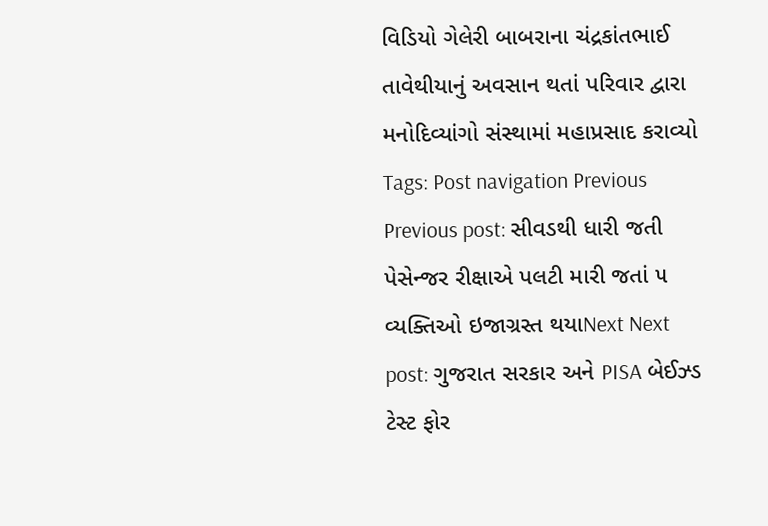વિડિયો ગેલેરી બાબરાના ચંદ્રકાંતભાઈ તાવેથીયાનું અવસાન થતાં પરિવાર દ્વારા મનોદિવ્યાંગો સંસ્થામાં મહાપ્રસાદ કરાવ્યો Tags: Post navigation Previous Previous post: સીવડથી ધારી જતી પેસેન્જર રીક્ષાએ પલટી મારી જતાં ૫ વ્યક્તિઓ ઇજાગ્રસ્ત થયાNext Next post: ગુજરાત સરકાર અને PISA બેઈઝ્ડ ટેસ્ટ ફોર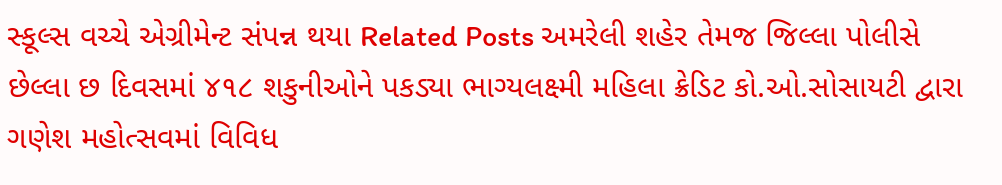સ્કૂલ્સ વચ્ચે એગ્રીમેન્ટ સંપન્ન થયા Related Posts અમરેલી શહેર તેમજ જિલ્લા પોલીસે છેલ્લા છ દિવસમાં ૪૧૮ શકુનીઓને પકડ્યા ભાગ્યલક્ષ્મી મહિલા ક્રેડિટ કો.ઓ.સોસાયટી દ્વારા ગણેશ મહોત્સવમાં વિવિધ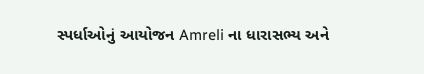સ્પર્ધાઓનું આયોજન Amreli ના ધારાસભ્ય અને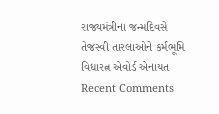રાજ્યમંત્રીના જન્મદિવસે તેજસ્વી તારલાઓને કર્મભૂમિ વિધારત્ન એવોર્ડ એનાયત
Recent Comments